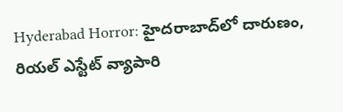Hyderabad Horror: హైదరాబాద్‌లో దారుణం, రియల్ ఎస్టేట్ వ్యాపారి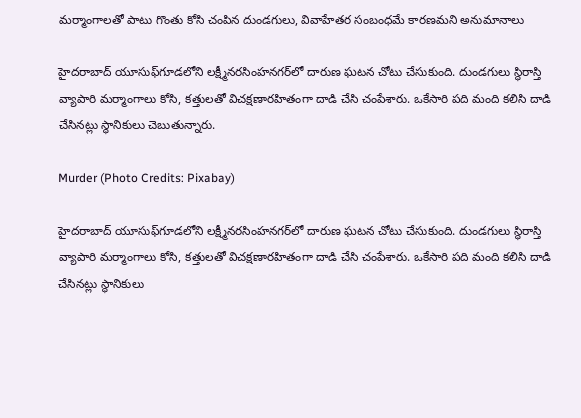మర్మాంగాలతో పాటు గొంతు కోసి చంపిన దుండగులు, వివాహేతర సంబంధమే కారణమని అనుమానాలు

హైదరాబాద్‌ యూసుఫ్‌గూడలోని లక్ష్మీనరసింహనగర్‌లో దారుణ ఘటన చోటు చేసుకుంది. దుండగులు స్థిరాస్తి వ్యాపారి మర్మాంగాలు కోసి, కత్తులతో విచక్షణారహితంగా దాడి చేసి చంపేశారు. ఒకేసారి పది మంది కలిసి దాడి చేసినట్లు స్థానికులు చెబుతున్నారు.

Murder (Photo Credits: Pixabay)

హైదరాబాద్‌ యూసుఫ్‌గూడలోని లక్ష్మీనరసింహనగర్‌లో దారుణ ఘటన చోటు చేసుకుంది. దుండగులు స్థిరాస్తి వ్యాపారి మర్మాంగాలు కోసి, కత్తులతో విచక్షణారహితంగా దాడి చేసి చంపేశారు. ఒకేసారి పది మంది కలిసి దాడి చేసినట్లు స్థానికులు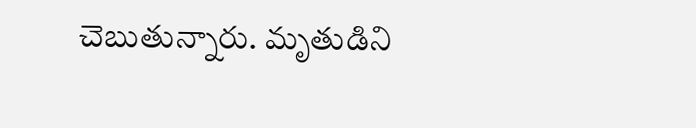చెబుతున్నారు. మృతుడిని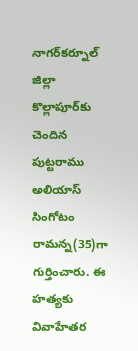నాగర్‌కర్నూల్‌ జిల్లా కొల్లాపూర్‌కు చెందిన పుట్టరాము అలియాస్‌ సింగోటం రామన్న(35)గా గుర్తించారు. ఈ హత్యకు వివాహేతర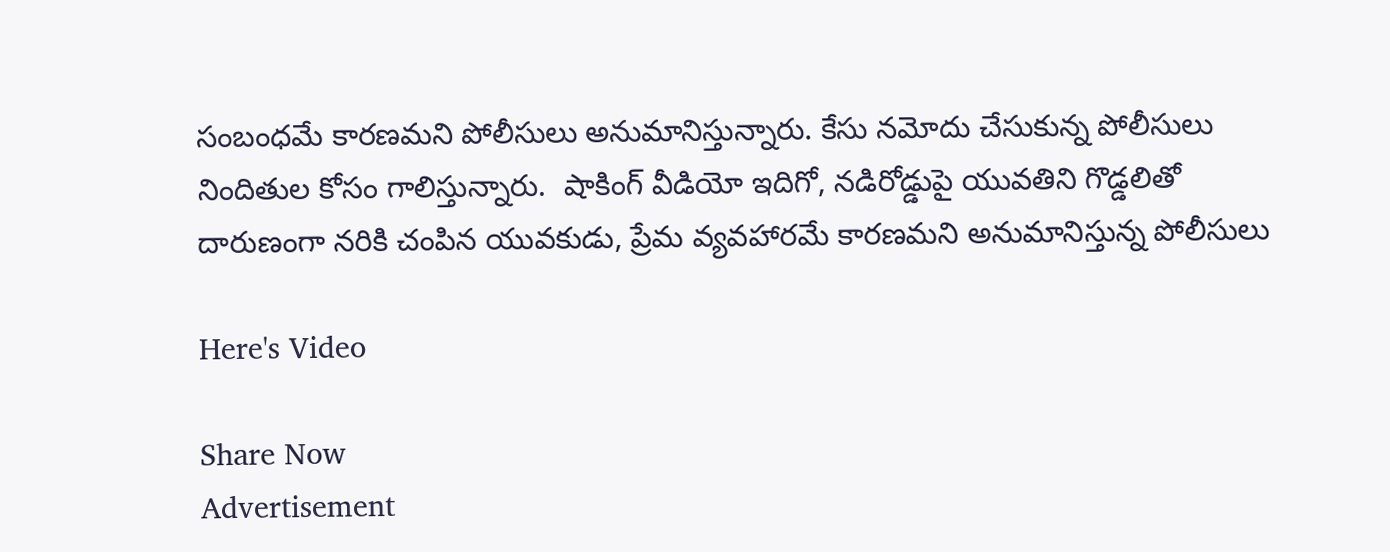సంబంధమే కారణమని పోలీసులు అనుమానిస్తున్నారు. కేసు నమోదు చేసుకున్న పోలీసులు నిందితుల కోసం గాలిస్తున్నారు.  షాకింగ్ వీడియో ఇదిగో, నడిరోడ్డుపై యువతిని గొడ్డలితో దారుణంగా నరికి చంపిన యువకుడు, ప్రేమ వ్యవహారమే కారణమని అనుమానిస్తున్న పోలీసులు

Here's Video

Share Now
Advertisement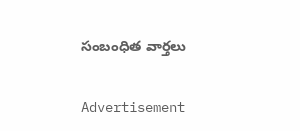సంబంధిత వార్తలు

Advertisement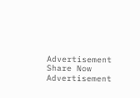Advertisement
Share Now
Advertisement